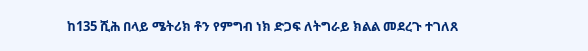ከ135 ሺሕ በላይ ሜትሪክ ቶን የምግብ ነክ ድጋፍ ለትግራይ ክልል መደረጉ ተገለጸ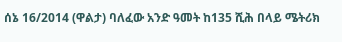ሰኔ 16/2014 (ዋልታ) ባለፈው አንድ ዓመት ከ135 ሺሕ በላይ ሜትሪክ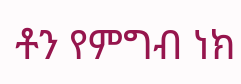ቶን የምግብ ነክ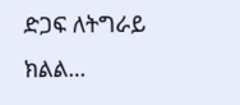ድጋፍ ለትግራይ ክልል…